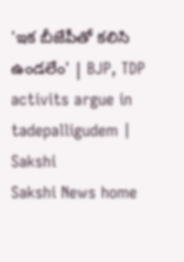'ఇక బీజేపీతో కలిసి ఉండలేం' | BJP, TDP activits argue in tadepalligudem | Sakshi
Sakshi News home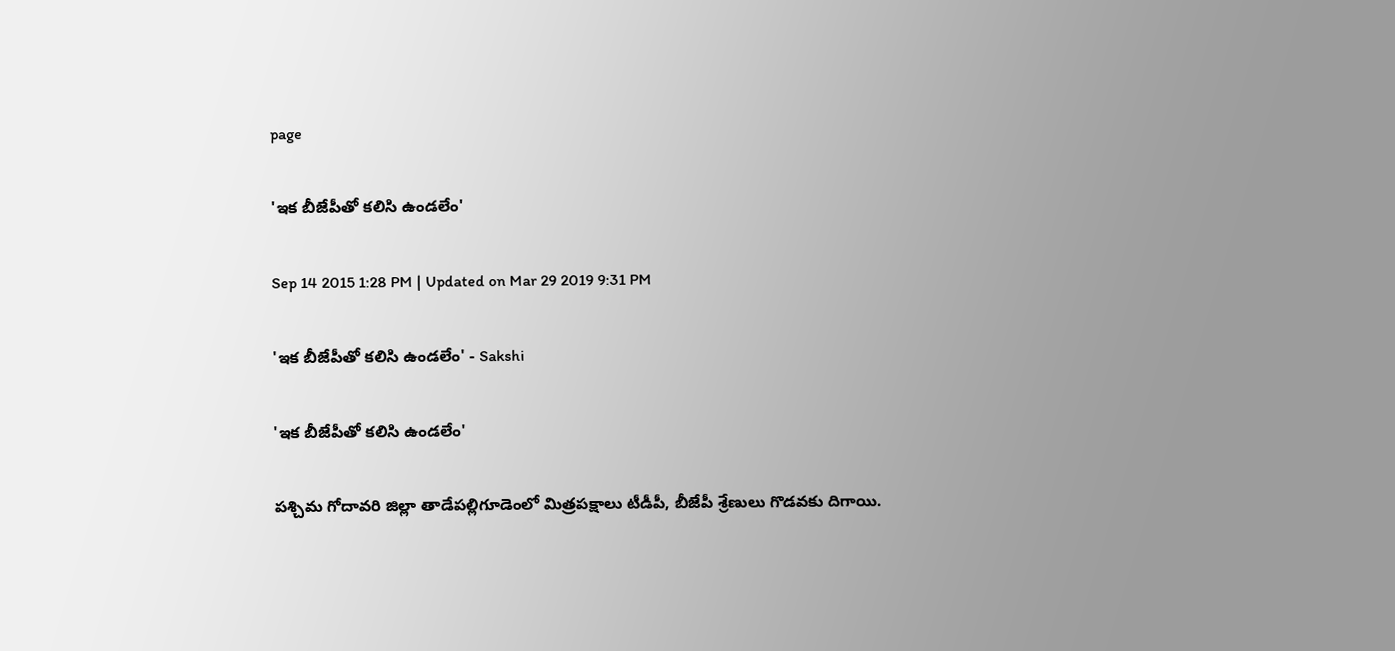page

'ఇక బీజేపీతో కలిసి ఉండలేం'

Sep 14 2015 1:28 PM | Updated on Mar 29 2019 9:31 PM

'ఇక బీజేపీతో కలిసి ఉండలేం' - Sakshi

'ఇక బీజేపీతో కలిసి ఉండలేం'

పశ్చిమ గోదావరి జిల్లా తాడేపల్లిగూడెంలో మిత్రపక్షాలు టీడీపీ, బీజేపీ శ్రేణులు గొడవకు దిగాయి.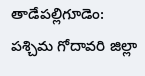తాడేపల్లిగూడెం: పశ్చిమ గోదావరి జిల్లా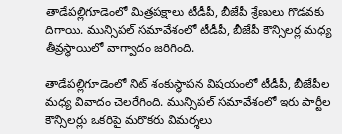తాడేపల్లిగూడెంలో మిత్రపక్షాలు టీడీపీ, బీజేపీ శ్రేణులు గొడవకు దిగాయి. మున్సిపల్ సమావేశంలో టీడీపీ, బీజేపీ కౌన్సిలర్ల మధ్య తీవ్రస్థాయిలో వాగ్వాదం జరిగింది.

తాడేపల్లిగూడెంలో నిట్ శంకుస్థాపన విషయంలో టీడీపీ, బీజేపీల మధ్య వివాదం చెలరేగింది. మున్సిపల్ సమావేశంలో ఇరు పార్టీల కౌన్సిలర్లు ఒకరిపై మరొకరు విమర్శలు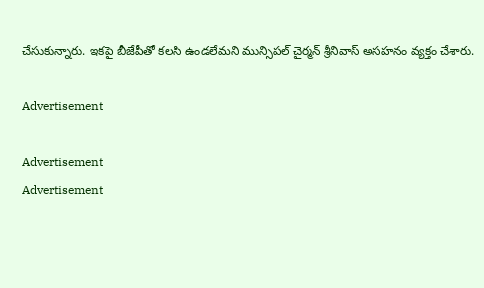చేసుకున్నారు. ఇకపై బీజేపీతో కలసి ఉండలేమని మున్సిపల్ చైర్మన్ శ్రీనివాస్ అసహనం వ్యక్తం చేశారు.

Advertisement

Advertisement
Advertisement